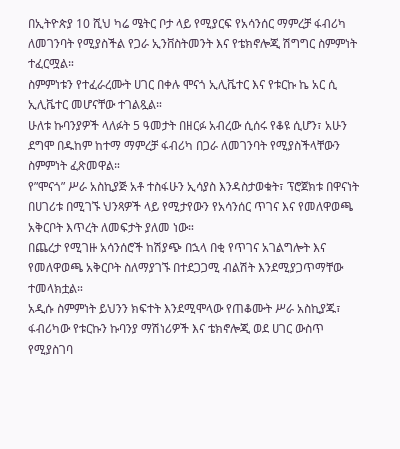በኢትዮጵያ 10 ሺህ ካሬ ሜትር ቦታ ላይ የሚያርፍ የአሳንሰር ማምረቻ ፋብሪካ ለመገንባት የሚያስችል የጋራ ኢንቨስትመንት እና የቴክኖሎጂ ሽግግር ስምምነት ተፈርሟል።
ስምምነቱን የተፈራረሙት ሀገር በቀሉ ሞናጎ ኢሊቬተር እና የቱርኩ ኬ አር ሲ ኢሊቬተር መሆናቸው ተገልጿል።
ሁለቱ ኩባንያዎች ላለፉት 5 ዓመታት በዘርፉ አብረው ሲሰሩ የቆዩ ሲሆን፣ አሁን ደግሞ በዱከም ከተማ ማምረቻ ፋብሪካ በጋራ ለመገንባት የሚያስችላቸውን ስምምነት ፈጽመዋል።
የ”ሞናጎ” ሥራ አስኪያጅ አቶ ተስፋሁን ኢሳያስ እንዳስታወቁት፣ ፕሮጀክቱ በዋናነት በሀገሪቱ በሚገኙ ህንጻዎች ላይ የሚታየውን የአሳንሰር ጥገና እና የመለዋወጫ አቅርቦት እጥረት ለመፍታት ያለመ ነው።
በጨረታ የሚገዙ አሳንሰሮች ከሽያጭ በኋላ በቂ የጥገና አገልግሎት እና የመለዋወጫ አቅርቦት ስለማያገኙ በተደጋጋሚ ብልሽት እንደሚያጋጥማቸው ተመላክቷል።
አዲሱ ስምምነት ይህንን ክፍተት እንደሚሞላው የጠቆሙት ሥራ አስኪያጁ፣ ፋብሪካው የቱርኩን ኩባንያ ማሽነሪዎች እና ቴክኖሎጂ ወደ ሀገር ውስጥ የሚያስገባ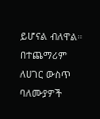ይሆናል ብለዋል።
በተጨማሪም ለሀገር ውስጥ ባለሙያዎች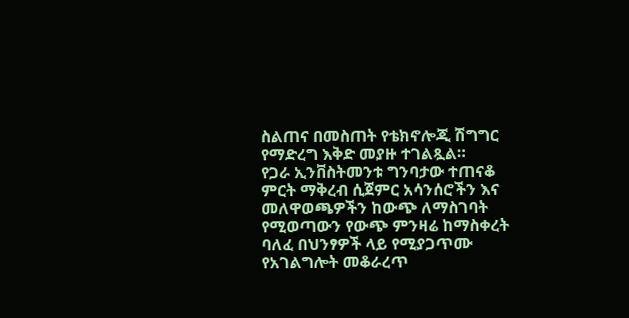ስልጠና በመስጠት የቴክኖሎጂ ሽግግር የማድረግ እቅድ መያዙ ተገልጿል።
የጋራ ኢንቨስትመንቱ ግንባታው ተጠናቆ ምርት ማቅረብ ሲጀምር አሳንሰሮችን እና መለዋወጫዎችን ከውጭ ለማስገባት የሚወጣውን የውጭ ምንዛሬ ከማስቀረት ባለፈ በህንፃዎች ላይ የሚያጋጥሙ የአገልግሎት መቆራረጥ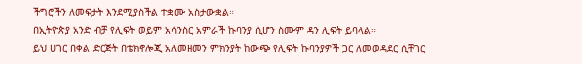ችግሮችን ለመፍታት እንደሚያስችል ተቋሙ አስታውቋል።
በኢትዮጵያ አንድ ብቻ የሊፍት ወይም አሳንስር አምራች ኩባንያ ሲሆን ስሙም ዳን ሊፍት ይባላል።
ይህ ሀገር በቀል ድርጅት በቴክኖሎጂ አለመዘመን ምክንያት ከውጭ የሊፍት ኩባንያዎች ጋር ለመወዳደር ሲቸገር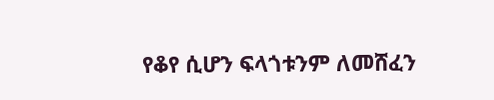የቆየ ሲሆን ፍላጎቱንም ለመሸፈን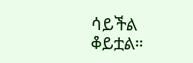ሳይችል ቆይቷል።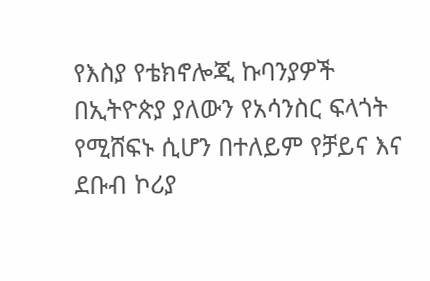የእስያ የቴክኖሎጂ ኩባንያዎች በኢትዮጵያ ያለውን የአሳንስር ፍላጎት የሚሸፍኑ ሲሆን በተለይም የቻይና እና ደቡብ ኮሪያ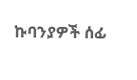ኩባንያዎች ሰፊ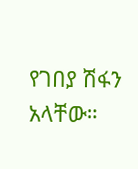የገበያ ሽፋን አላቸው።